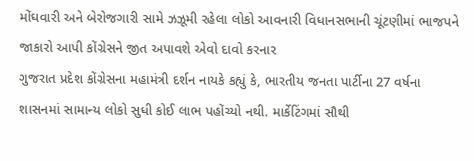મોંઘવારી અને બેરોજગારી સામે ઝઝૂમી રહેલા લોકો આવનારી વિધાનસભાની ચૂંટણીમાં ભાજપને જાકારો આપી કોંગ્રેસને જીત અપાવશે એવો દાવો કરનાર
ગુજરાત પ્રદેશ કોંગ્રેસના મહામંત્રી દર્શન નાયકે કહ્યું કે, ભારતીય જનતા પાર્ટીના 27 વર્ષના શાસનમાં સામાન્ય લોકો સુધી કોઈ લાભ પહોંચ્યો નથી. માર્કેટિંગમાં સૌથી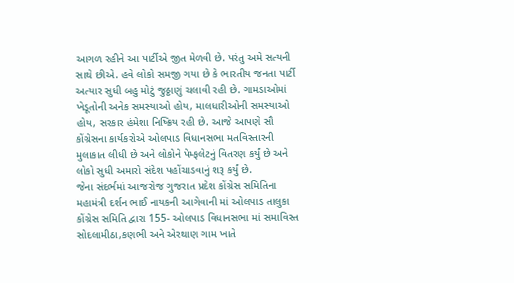આગળ રહીને આ પાર્ટીએ જીત મેળવી છે. પરંતુ અમે સત્યની સાથે છીએ. હવે લોકો સમજી ગયા છે કે ભારતીય જનતા પાર્ટી અત્યાર સુધી બહુ મોટું જુઠ્ઠાણું ચલાવી રહી છે. ગામડાઓમાં ખેડૂતોની અનેક સમસ્યાઓ હોય, માલધારીઓની સમસ્યાઓ હોય, સરકાર હંમેશા નિષ્ક્રિય રહી છે. આજે આપણે સૌ કોંગ્રેસના કાર્યકરોએ ઓલપાડ વિધાનસભા મતવિસ્તારની મુલાકાત લીધી છે અને લોકોને પેમ્ફલેટનું વિતરણ કર્યું છે અને લોકો સુધી અમારો સંદેશ પહોંચાડવાનું શરૂ કર્યું છે.
જેના સંદર્ભમાં આજરોજ ગુજરાત પ્રદેશ કોંગ્રેસ સમિતિના મહામંત્રી દર્શન ભાઈ નાયકની આગેવાની માં ઓલપાડ તાલુકા કોંગ્રેસ સમિતિ દ્વારા 155- ઓલપાડ વિધાનસભા માં સમાવિસ્ત સોદલામીઠા,કણભી અને એરથાણ ગામ ખાતે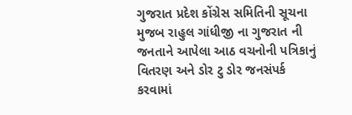ગુજરાત પ્રદેશ કોંગ્રેસ સમિતિની સૂચના મુજબ રાહુલ ગાંધીજી ના ગુજરાત ની જનતાને આપેલા આઠ વચનોની પત્રિકાનું વિતરણ અને ડોર ટુ ડોર જનસંપર્ક કરવામાં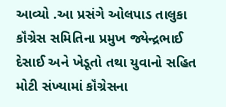આવ્યો .આ પ્રસંગે ઓલપાડ તાલુકા કૉંગ્રેસ સમિતિના પ્રમુખ જ્યેન્દ્રભાઈ દેસાઈ અને ખેડૂતો તથા યુવાનો સહિત મોટી સંખ્યામાં કૉંગ્રેસના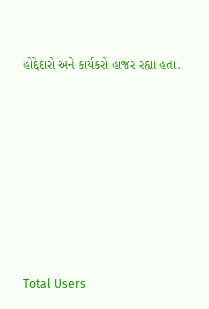હોદ્દેદારો અને કાર્યકરો હાજર રહ્યા હતા.








Total Users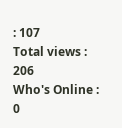: 107
Total views : 206
Who's Online : 0